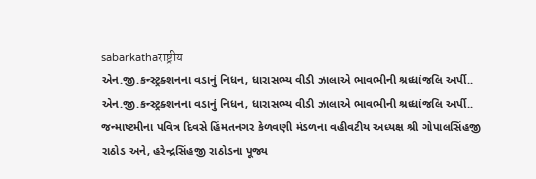sabarkathaराष्ट्रीय
એન.જી.કન્સ્ટ્રક્શનના વડાનું નિધન, ધારાસભ્ય વીડી ઝાલાએ ભાવભીની શ્રધ્ધાંજલિ અર્પી..
એન.જી.કન્સ્ટ્રક્શનના વડાનું નિધન, ધારાસભ્ય વીડી ઝાલાએ ભાવભીની શ્રધ્ધાંજલિ અર્પી..
જન્માષ્ટમીના પવિત્ર દિવસે હિંમતનગર કેળવણી મંડળના વહીવટીય અધ્યક્ષ શ્રી ગોપાલસિંહજી રાઠોડ અને, હરેન્દ્રસિંહજી રાઠોડના પૂજ્ય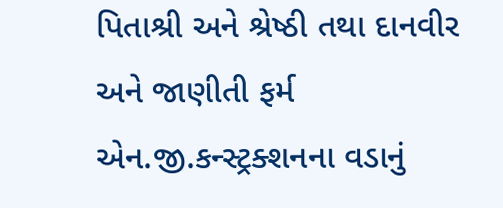પિતાશ્રી અને શ્રેષ્ઠી તથા દાનવીર અને જાણીતી ફર્મ એન.જી.કન્સ્ટ્રક્શનના વડાનું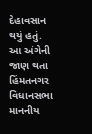દેહાવસાન થયું હતું.
આ અંગેની જાણ થતા હિંમતનગર વિધાનસભા માનનીય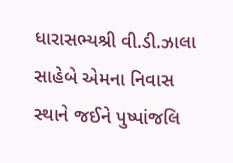ધારાસભ્યશ્રી વી.ડી.ઝાલા સાહેબે એમના નિવાસ સ્થાને જઈને પુષ્પાંજલિ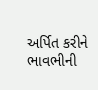અર્પિત કરીને ભાવભીની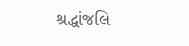શ્રદ્ધાંજલિ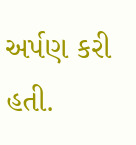અર્પણ કરી હતી.